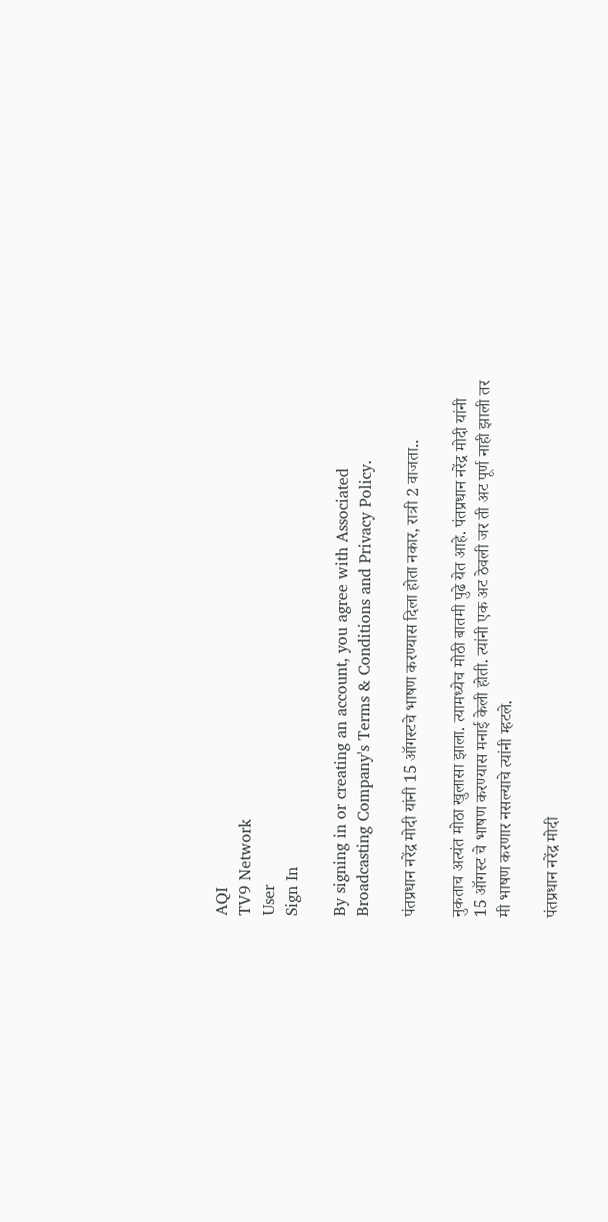AQI
TV9 Network
User
Sign In

By signing in or creating an account, you agree with Associated Broadcasting Company's Terms & Conditions and Privacy Policy.

पंतप्रधान नरेंद्र मोदी यांनी 15 ऑगस्टचे भाषण करण्यास दिला होता नकार, रात्री 2 वाजता..

नुकताच अत्यंत मोठा खुलासा झाला. त्यामध्येच मोठी बातमी पुढे येत आहे. पंतप्रधान नरेंद्र मोदी यांनी 15 ऑगस्ट चे भाषण करण्यास मनाई केली होती. त्यांनी एक अट ठेवली जर ती अट पूर्ण नाही झाली तर मी भाषण करणार नसल्याचे त्यांनी म्हटले.

पंतप्रधान नरेंद्र मोदी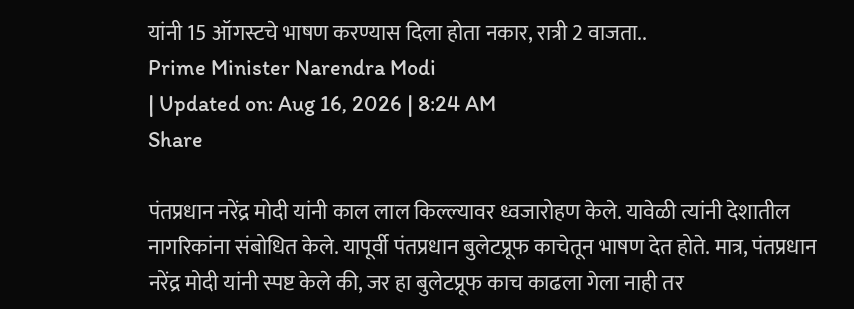यांनी 15 ऑगस्टचे भाषण करण्यास दिला होता नकार, रात्री 2 वाजता..
Prime Minister Narendra Modi
| Updated on: Aug 16, 2026 | 8:24 AM
Share

पंतप्रधान नरेंद्र मोदी यांनी काल लाल किल्ल्यावर ध्वजारोहण केले. यावेळी त्यांनी देशातील नागरिकांना संबोधित केले. यापूर्वी पंतप्रधान बुलेटप्रूफ काचेतून भाषण देत होते. मात्र, पंतप्रधान नरेंद्र मोदी यांनी स्पष्ट केले की, जर हा बुलेटप्रूफ काच काढला गेला नाही तर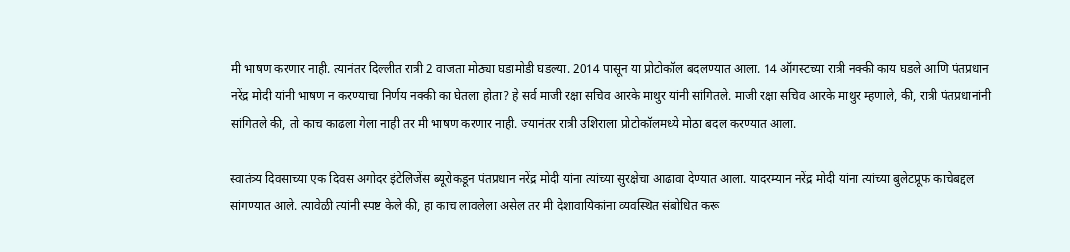मी भाषण करणार नाही. त्यानंतर दिल्लीत रात्री 2 वाजता मोठ्या घडामोडी घडल्या. 2014 पासून या प्रोटोकॉल बदलण्यात आला. 14 ऑगस्टच्या रात्री नक्की काय घडले आणि पंतप्रधान नरेंद्र मोदी यांनी भाषण न करण्याचा निर्णय नक्की का घेतला होता? हे सर्व माजी रक्षा सचिव आरके माथुर यांनी सांगितले. माजी रक्षा सचिव आरके माथुर म्हणाले, की, रात्री पंतप्रधानांनी सांगितले की, तो काच काढला गेला नाही तर मी भाषण करणार नाही. ज्यानंतर रात्री उशिराला प्रोटोकॉलमध्ये मोठा बदल करण्यात आला.

स्वातंत्र्य दिवसाच्या एक दिवस अगोदर इंटेलिजेंस ब्यूरोकडून पंतप्रधान नरेंद्र मोदी यांना त्यांच्या सुरक्षेचा आढावा देण्यात आला. यादरम्यान नरेंद्र मोदी यांना त्यांच्या बुलेटप्रूफ काचेबद्दल सांगण्यात आले. त्यावेळी त्यांनी स्पष्ट केले की, हा काच लावलेला असेल तर मी देशावायिकांना व्यवस्थित संबोधित करू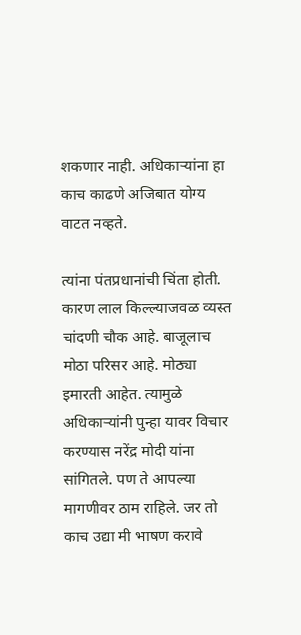शकणार नाही. अधिकाऱ्यांना हा काच काढणे अजिबात योग्य वाटत नव्हते.

त्यांना पंतप्रधानांची चिंता होती. कारण लाल किल्ल्याजवळ व्यस्त चांदणी चौक आहे. बाजूलाच मोठा परिसर आहे. मोठ्या इमारती आहेत. त्यामुळे अधिकाऱ्यांनी पुन्हा यावर विचार करण्यास नरेंद्र मोदी यांना सांगितले. पण ते आपल्या मागणीवर ठाम राहिले. जर तो काच उद्या मी भाषण करावे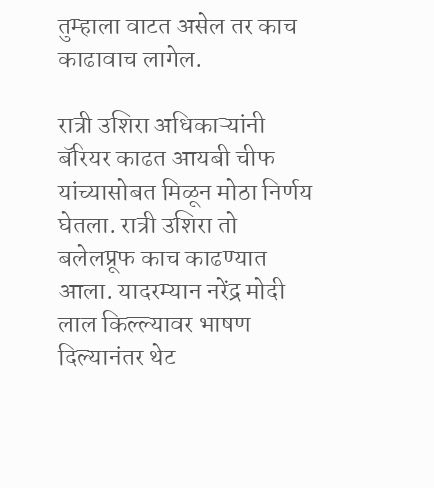तुम्हाला वाटत असेल तर काच काढावाच लागेल.

रात्री उशिरा अधिकाऱ्यांनी बॅरियर काढत आयबी चीफ यांच्यासोबत मिळून मोठा निर्णय घेतला. रात्री उशिरा तो बलेलप्रूफ काच काढण्यात आला. यादरम्यान नरेंद्र मोदी लाल किल्ल्यावर भाषण दिल्यानंतर थेट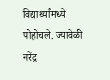विद्यार्थ्यांमध्ये पोहोचले. ज्यावेळी नरेंद्र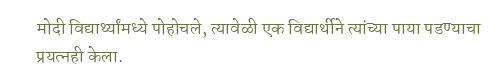मोदी विद्यार्थ्यांमध्ये पोहोचले, त्यावेळी एक विद्यार्थीने त्यांच्या पाया पडण्याचा प्रयत्नही केला.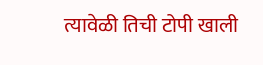त्यावेळी तिची टोपी खाली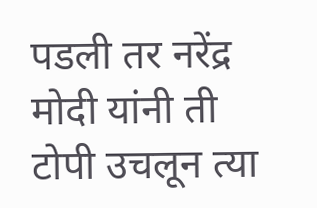पडली तर नरेंद्र मोदी यांनी ती टोपी उचलून त्या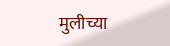मुलीच्या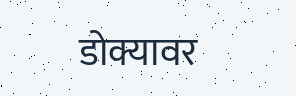डोक्यावर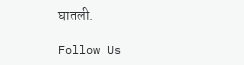घातली.

Follow Us